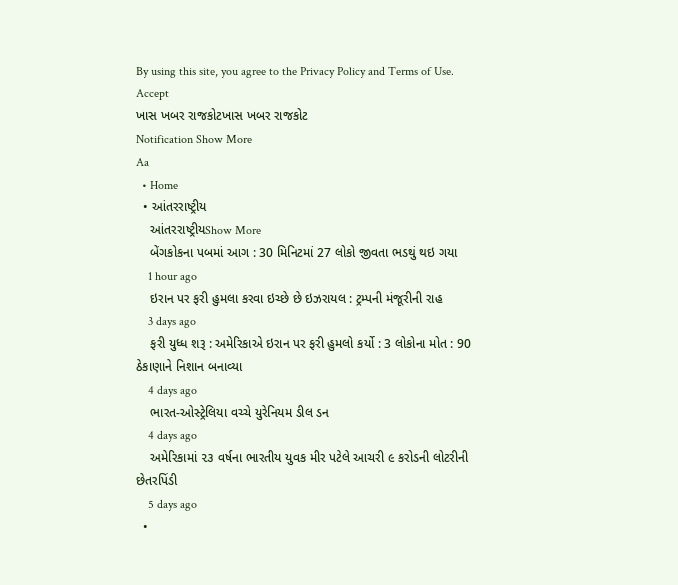By using this site, you agree to the Privacy Policy and Terms of Use.
Accept
ખાસ ખબર રાજકોટખાસ ખબર રાજકોટ
Notification Show More
Aa
  • Home
  • આંતરરાષ્ટ્રીય
    આંતરરાષ્ટ્રીયShow More
    બેંગકોકના પબમાં આગ : 30 મિનિટમાં 27 લોકો જીવતા ભડથું થઇ ગયા
    1 hour ago
    ઇરાન પર ફરી હુમલા કરવા ઇચ્છે છે ઇઝરાયલ : ટ્રમ્પની મંજૂરીની રાહ
    3 days ago
    ફરી યુધ્ધ શરૂ : અમેરિકાએ ઇરાન પર ફરી હુમલો કર્યો : 3 લોકોના મોત : 90 ઠેકાણાને નિશાન બનાવ્યા
    4 days ago
    ભારત-ઓસ્ટ્રેલિયા વચ્ચે યુરેનિયમ ડીલ ડન
    4 days ago
    અમેરિકામાં ૨૩ વર્ષના ભારતીય યુવક મીર પટેલે આચરી ૯ કરોડની લોટરીની છેતરપિંડી
    5 days ago
  •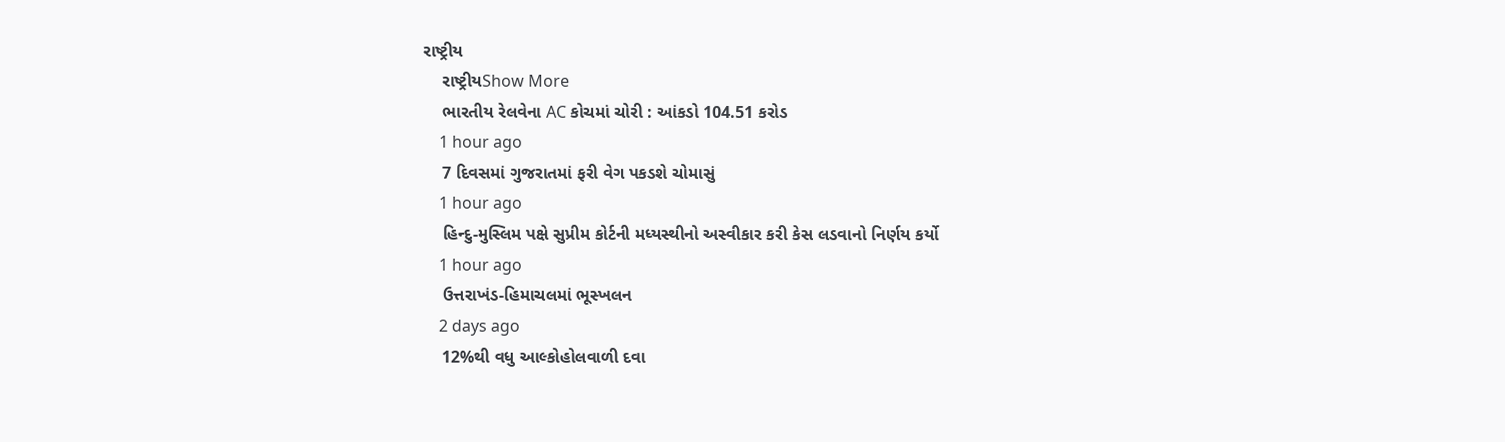રાષ્ટ્રીય
    રાષ્ટ્રીયShow More
    ભારતીય રેલવેના AC કોચમાં ચોરી : આંકડો 104.51 કરોડ
    1 hour ago
    7 દિવસમાં ગુજરાતમાં ફરી વેગ પકડશે ચોમાસું
    1 hour ago
    હિન્દુ-મુસ્લિમ પક્ષે સુપ્રીમ કોર્ટની મધ્યસ્થીનો અસ્વીકાર કરી કેસ લડવાનો નિર્ણય કર્યો
    1 hour ago
    ઉત્તરાખંડ-હિમાચલમાં ભૂસ્ખલન
    2 days ago
    12%થી વધુ આલ્કોહોલવાળી દવા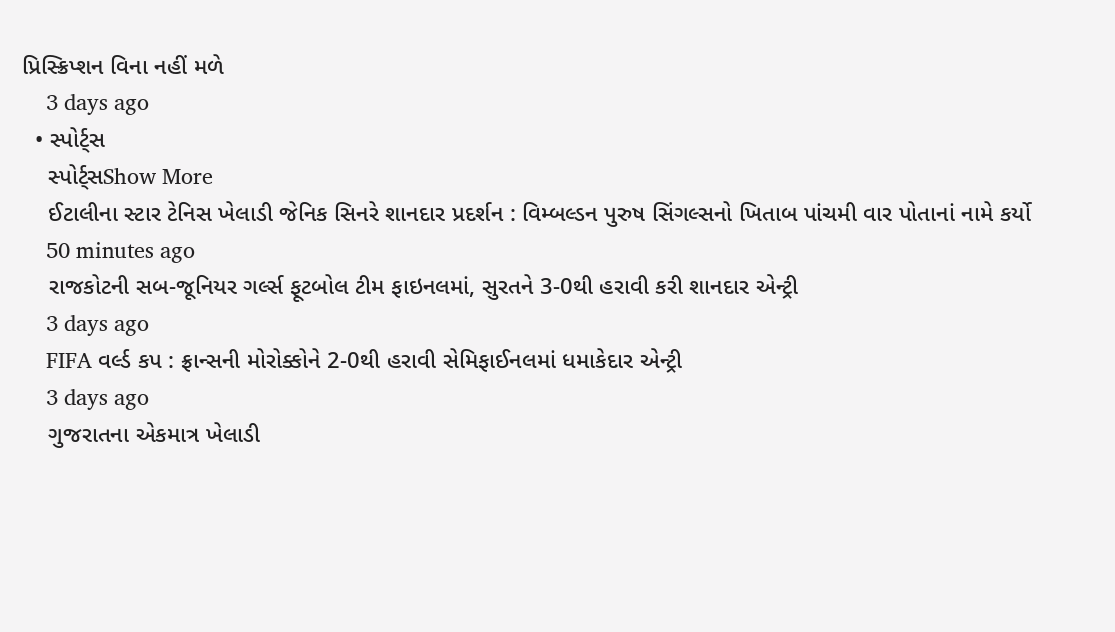પ્રિસ્ક્રિપ્શન વિના નહીં મળે
    3 days ago
  • સ્પોર્ટ્સ
    સ્પોર્ટ્સShow More
    ઈટાલીના સ્ટાર ટેનિસ ખેલાડી જેનિક સિનરે શાનદાર પ્રદર્શન : વિમ્બલ્ડન પુરુષ સિંગલ્સનો ખિતાબ પાંચમી વાર પોતાનાં નામે કર્યો
    50 minutes ago
    રાજકોટની સબ-જૂનિયર ગર્લ્સ ફૂટબોલ ટીમ ફાઇનલમાં, સુરતને 3-0થી હરાવી કરી શાનદાર એન્ટ્રી
    3 days ago
    FIFA વર્લ્ડ કપ : ફ્રાન્સની મોરોક્કોને 2-0થી હરાવી સેમિફાઈનલમાં ધમાકેદાર એન્ટ્રી
    3 days ago
    ગુજરાતના એકમાત્ર ખેલાડી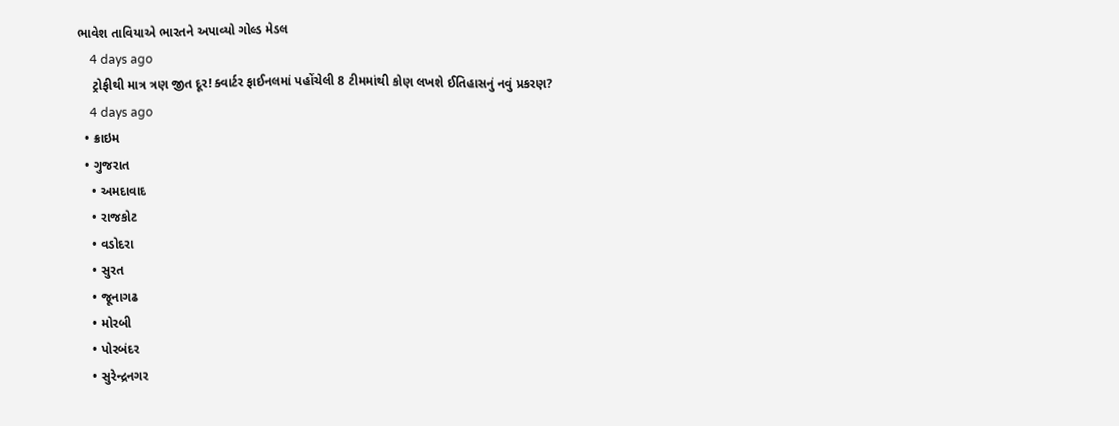ભાવેશ તાવિયાએ ભારતને અપાવ્યો ગોલ્ડ મેડલ
    4 days ago
    ટ્રોફીથી માત્ર ત્રણ જીત દૂર! ક્વાર્ટર ફાઈનલમાં પહોંચેલી 8 ટીમમાંથી કોણ લખશે ઈતિહાસનું નવું પ્રકરણ?
    4 days ago
  • ક્રાઇમ
  • ગુજરાત
    • અમદાવાદ
    • રાજકોટ
    • વડોદરા
    • સુરત
    • જૂનાગઢ
    • મોરબી
    • પોરબંદર
    • સુરેન્દ્રનગર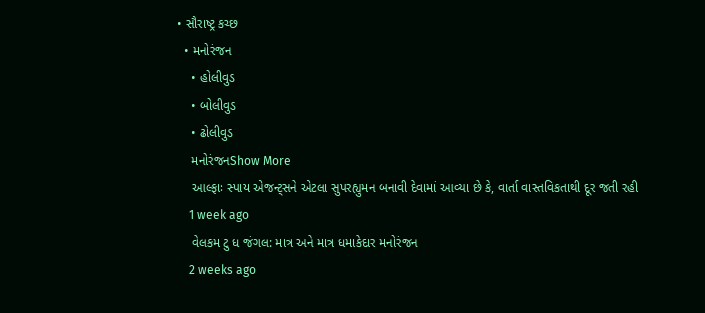• સૌરાષ્ટ્ર કચ્છ
  • મનોરંજન
    • હોલીવુડ
    • બોલીવુડ
    • ઢોલીવુડ
    મનોરંજનShow More
    આલ્ફાઃ સ્પાય એજન્ટ્સને એટલા સુપરહ્યુમન બનાવી દેવામાં આવ્યા છે કે, વાર્તા વાસ્તવિકતાથી દૂર જતી રહી
    1 week ago
    વેલકમ ટુ ધ જંગલ: માત્ર અને માત્ર ધમાકેદાર મનોરંજન
    2 weeks ago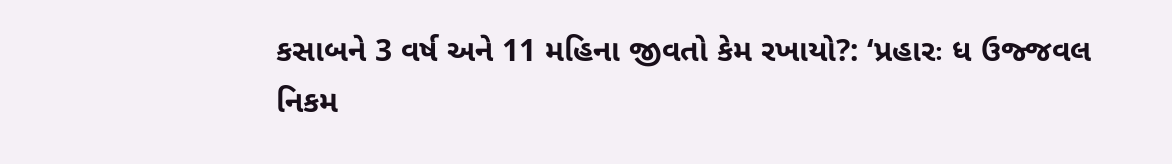કસાબને 3 વર્ષ અને 11 મહિના જીવતો કેમ રખાયો?: ‘પ્રહારઃ ધ ઉજ્જવલ નિકમ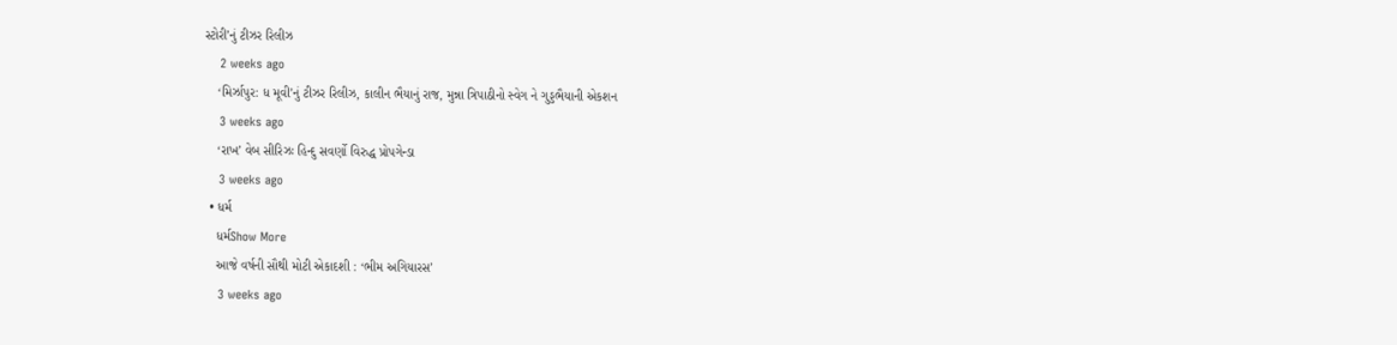સ્ટોરી’નું ટીઝર રિલીઝ
    2 weeks ago
    ‘મિર્ઝાપુર: ધ મૂવી’નું ટીઝર રિલીઝ, કાલીન ભૈયાનું રાજ, મુન્ના ત્રિપાઠીનો સ્વેગ ને ગુડ્ડભૈયાની એકશન
    3 weeks ago
    ‘રાખ’ વેબ સીરિઝઃ હિન્દુ સવર્ણો વિરુદ્ધ પ્રોપગેન્ડા
    3 weeks ago
  • ધર્મ
    ધર્મShow More
    આજે વર્ષની સૌથી મોટી એકાદશી : ‘ભીમ અગિયારસ’
    3 weeks ago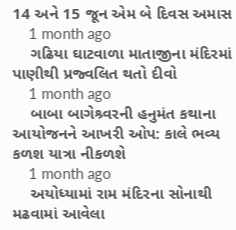14 અને 15 જૂન એમ બે દિવસ અમાસ
    1 month ago
    ગઢિયા ઘાટવાળા માતાજીના મંદિરમાં પાણીથી પ્રજ્વલિત થતો દીવો
    1 month ago
    બાબા બાગેશ્ર્વરની હનુમંત કથાના આયોજનને આખરી ઓપ: કાલે ભવ્ય કળશ યાત્રા નીકળશે
    1 month ago
    અયોધ્યામાં રામ મંદિરના સોનાથી મઢવામાં આવેલા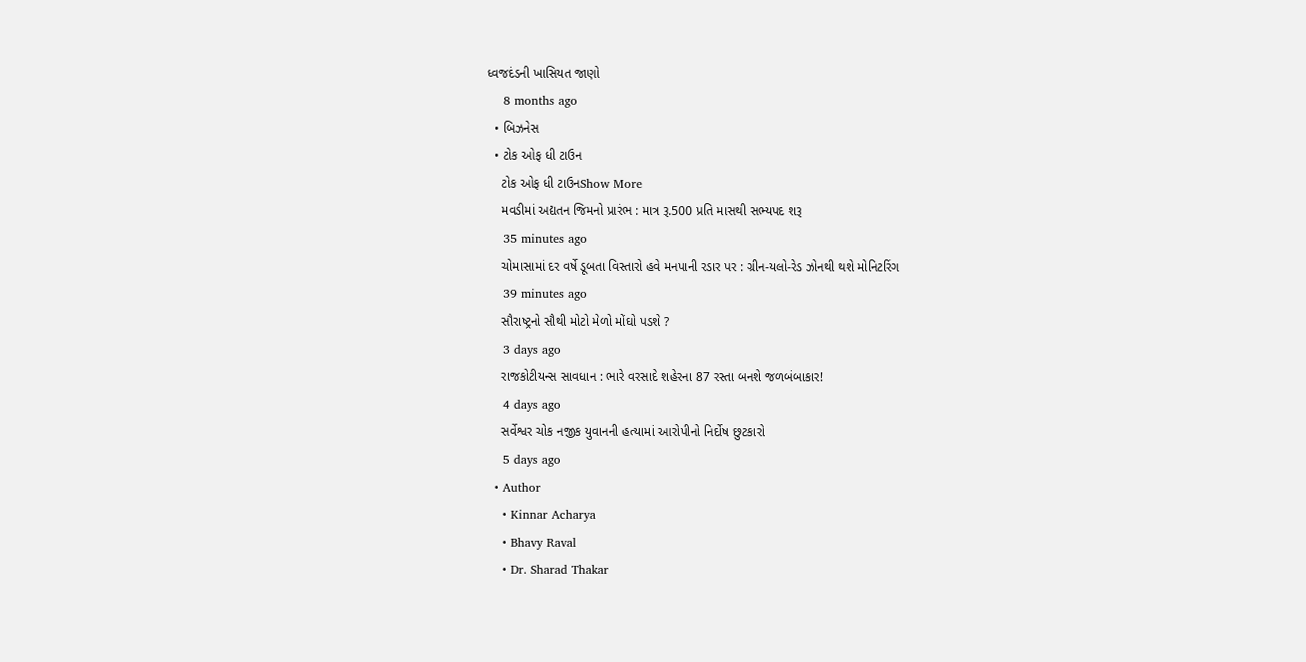ધ્વજદંડની ખાસિયત જાણો
    8 months ago
  • બિઝનેસ
  • ટોક ઓફ ધી ટાઉન
    ટોક ઓફ ધી ટાઉનShow More
    મવડીમાં અદ્યતન જિમનો પ્રારંભ : માત્ર રૂ.500 પ્રતિ માસથી સભ્યપદ શરૂ
    35 minutes ago
    ચોમાસામાં દર વર્ષે ડૂબતા વિસ્તારો હવે મનપાની રડાર પર : ગ્રીન-યલો-રેડ ઝોનથી થશે મોનિટરિંગ
    39 minutes ago
    સૌરાષ્ટ્રનો સૌથી મોટો મેળો મોંઘો પડશે ?
    3 days ago
    રાજકોટીયન્સ સાવધાન : ભારે વરસાદે શહેરના 87 રસ્તા બનશે જળબંબાકાર!
    4 days ago
    સર્વેશ્વર ચોક નજીક યુવાનની હત્યામાં આરોપીનો નિર્દોષ છુટકારો
    5 days ago
  • Author
    • Kinnar Acharya
    • Bhavy Raval
    • Dr. Sharad Thakar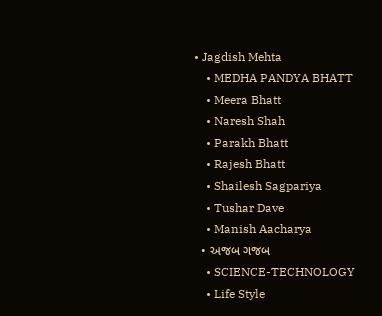• Jagdish Mehta
    • MEDHA PANDYA BHATT
    • Meera Bhatt
    • Naresh Shah
    • Parakh Bhatt
    • Rajesh Bhatt
    • Shailesh Sagpariya
    • Tushar Dave
    • Manish Aacharya
  • અજબ ગજબ
    • SCIENCE-TECHNOLOGY
    • Life Style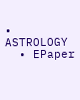• ASTROLOGY
  • EPaper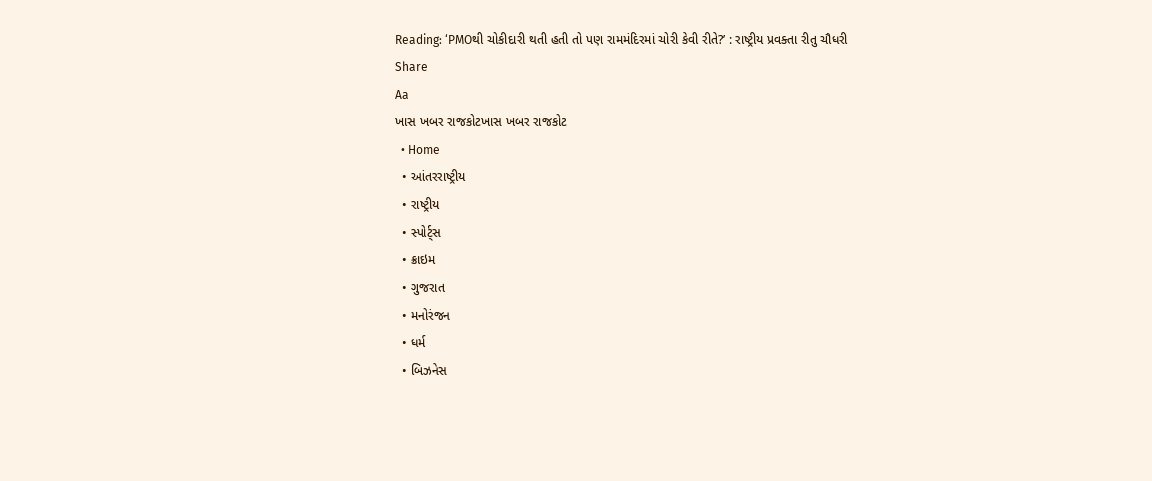Reading: ‘PMOથી ચોકીદારી થતી હતી તો પણ રામમંદિરમાં ચોરી કેવી રીતે?’ : રાષ્ટ્રીય પ્રવક્તા રીતુ ચૌધરી
Share
Aa
ખાસ ખબર રાજકોટખાસ ખબર રાજકોટ
  • Home
  • આંતરરાષ્ટ્રીય
  • રાષ્ટ્રીય
  • સ્પોર્ટ્સ
  • ક્રાઇમ
  • ગુજરાત
  • મનોરંજન
  • ધર્મ
  • બિઝનેસ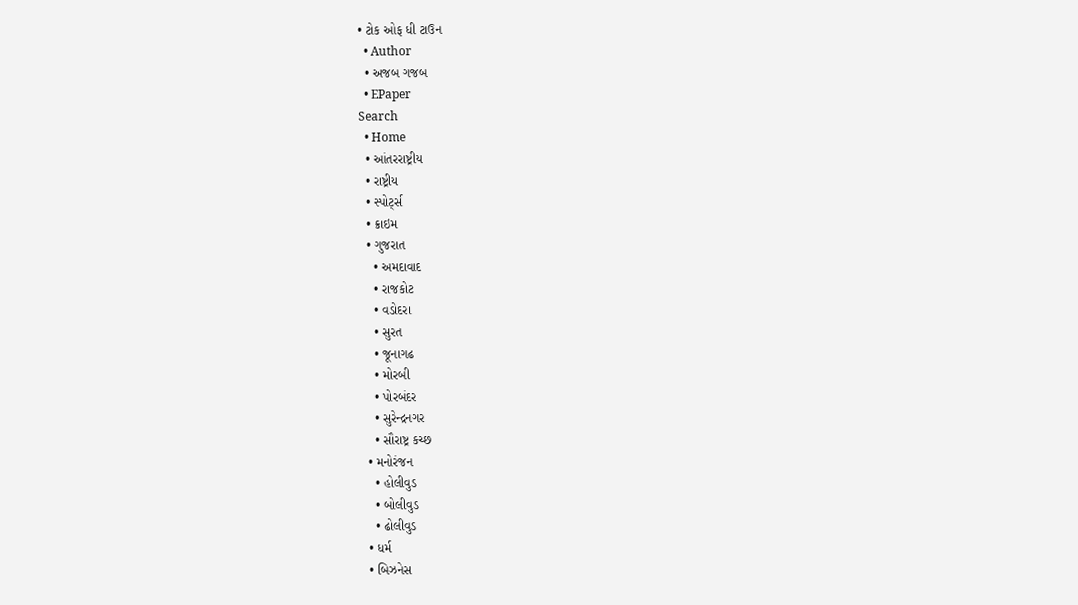• ટોક ઓફ ધી ટાઉન
  • Author
  • અજબ ગજબ
  • EPaper
Search
  • Home
  • આંતરરાષ્ટ્રીય
  • રાષ્ટ્રીય
  • સ્પોર્ટ્સ
  • ક્રાઇમ
  • ગુજરાત
    • અમદાવાદ
    • રાજકોટ
    • વડોદરા
    • સુરત
    • જૂનાગઢ
    • મોરબી
    • પોરબંદર
    • સુરેન્દ્રનગર
    • સૌરાષ્ટ્ર કચ્છ
  • મનોરંજન
    • હોલીવુડ
    • બોલીવુડ
    • ઢોલીવુડ
  • ધર્મ
  • બિઝનેસ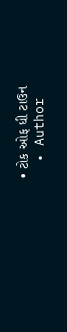• ટોક ઓફ ધી ટાઉન
  • Author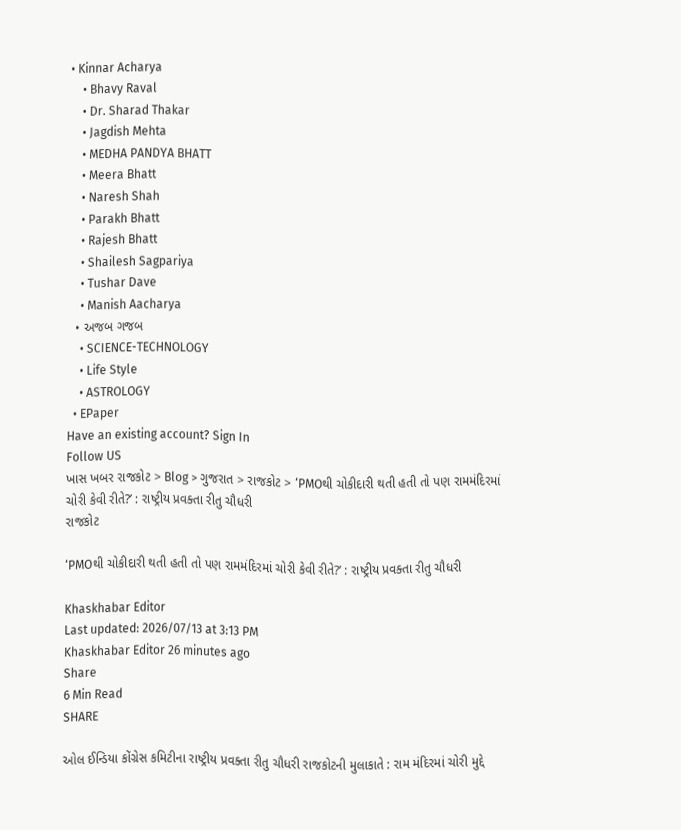• Kinnar Acharya
    • Bhavy Raval
    • Dr. Sharad Thakar
    • Jagdish Mehta
    • MEDHA PANDYA BHATT
    • Meera Bhatt
    • Naresh Shah
    • Parakh Bhatt
    • Rajesh Bhatt
    • Shailesh Sagpariya
    • Tushar Dave
    • Manish Aacharya
  • અજબ ગજબ
    • SCIENCE-TECHNOLOGY
    • Life Style
    • ASTROLOGY
  • EPaper
Have an existing account? Sign In
Follow US
ખાસ ખબર રાજકોટ > Blog > ગુજરાત > રાજકોટ > ‘PMOથી ચોકીદારી થતી હતી તો પણ રામમંદિરમાં ચોરી કેવી રીતે?’ : રાષ્ટ્રીય પ્રવક્તા રીતુ ચૌધરી
રાજકોટ

‘PMOથી ચોકીદારી થતી હતી તો પણ રામમંદિરમાં ચોરી કેવી રીતે?’ : રાષ્ટ્રીય પ્રવક્તા રીતુ ચૌધરી

Khaskhabar Editor
Last updated: 2026/07/13 at 3:13 PM
Khaskhabar Editor 26 minutes ago
Share
6 Min Read
SHARE

ઓલ ઈન્ડિયા કોંગ્રેસ કમિટીના રાષ્ટ્રીય પ્રવક્તા રીતુ ચૌધરી રાજકોટની મુલાકાતે : રામ મંદિરમાં ચોરી મુદ્દે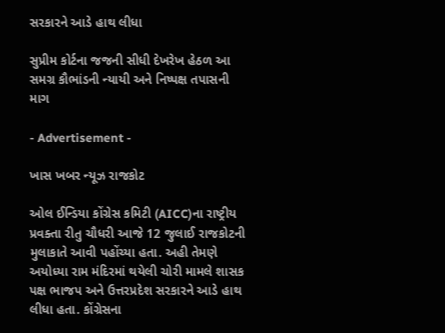સરકારને આડે હાથ લીધા

સુપ્રીમ કોર્ટના જજની સીધી દેખરેખ હેઠળ આ સમગ્ર કૌભાંડની ન્યાયી અને નિષ્પક્ષ તપાસની માગ

- Advertisement -

ખાસ ખબર ન્યૂઝ રાજકોટ

ઓલ ઈન્ડિયા કોંગ્રેસ કમિટી (AICC)ના રાષ્ટ્રીય પ્રવક્તા રીતુ ચૌધરી આજે 12 જુલાઈ રાજકોટની મુલાકાતે આવી પહોંચ્યા હતા. અહી તેમણે અયોધ્યા રામ મંદિરમાં થયેલી ચોરી મામલે શાસક પક્ષ ભાજપ અને ઉત્તરપ્રદેશ સરકારને આડે હાથ લીધા હતા. કોંગ્રેસના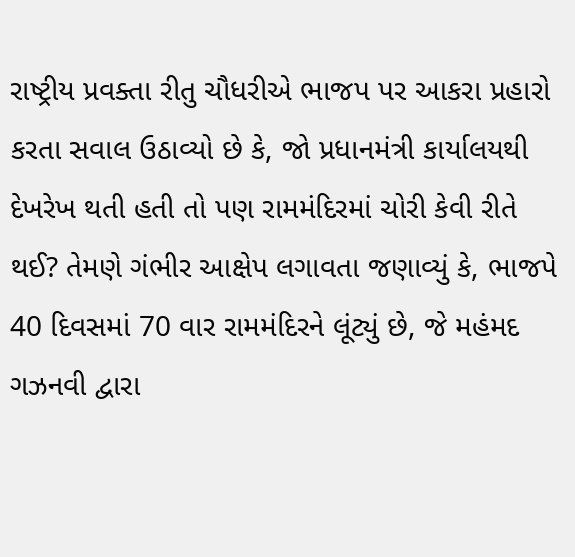રાષ્ટ્રીય પ્રવક્તા રીતુ ચૌધરીએ ભાજપ પર આકરા પ્રહારો કરતા સવાલ ઉઠાવ્યો છે કે, જો પ્રધાનમંત્રી કાર્યાલયથી દેખરેખ થતી હતી તો પણ રામમંદિરમાં ચોરી કેવી રીતે થઈ? તેમણે ગંભીર આક્ષેપ લગાવતા જણાવ્યું કે, ભાજપે 40 દિવસમાં 70 વાર રામમંદિરને લૂંટ્યું છે, જે મહંમદ ગઝનવી દ્વારા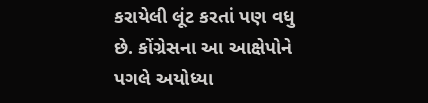કરાયેલી લૂંટ કરતાં પણ વધુ છે. કોંગ્રેસના આ આક્ષેપોને પગલે અયોધ્યા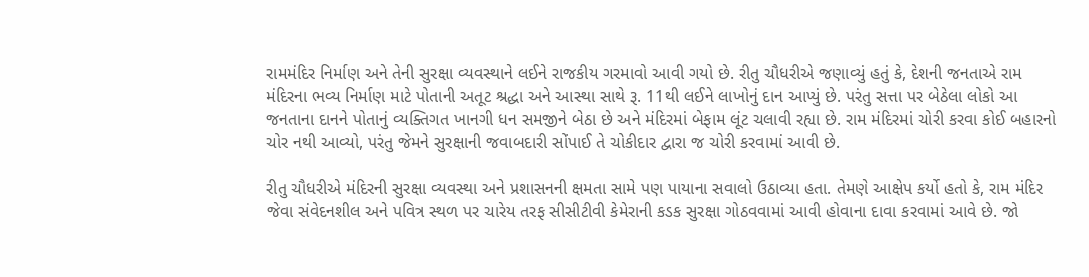રામમંદિર નિર્માણ અને તેની સુરક્ષા વ્યવસ્થાને લઈને રાજકીય ગરમાવો આવી ગયો છે. રીતુ ચૌધરીએ જણાવ્યું હતું કે, દેશની જનતાએ રામ મંદિરના ભવ્ય નિર્માણ માટે પોતાની અતૂટ શ્રદ્ધા અને આસ્થા સાથે રૂ. 11થી લઈને લાખોનું દાન આપ્યું છે. પરંતુ સત્તા પર બેઠેલા લોકો આ જનતાના દાનને પોતાનું વ્યક્તિગત ખાનગી ધન સમજીને બેઠા છે અને મંદિરમાં બેફામ લૂંટ ચલાવી રહ્યા છે. રામ મંદિરમાં ચોરી કરવા કોઈ બહારનો ચોર નથી આવ્યો, પરંતુ જેમને સુરક્ષાની જવાબદારી સોંપાઈ તે ચોકીદાર દ્વારા જ ચોરી કરવામાં આવી છે.

રીતુ ચૌધરીએ મંદિરની સુરક્ષા વ્યવસ્થા અને પ્રશાસનની ક્ષમતા સામે પણ પાયાના સવાલો ઉઠાવ્યા હતા. તેમણે આક્ષેપ કર્યો હતો કે, રામ મંદિર જેવા સંવેદનશીલ અને પવિત્ર સ્થળ પર ચારેય તરફ સીસીટીવી કેમેરાની કડક સુરક્ષા ગોઠવવામાં આવી હોવાના દાવા કરવામાં આવે છે. જો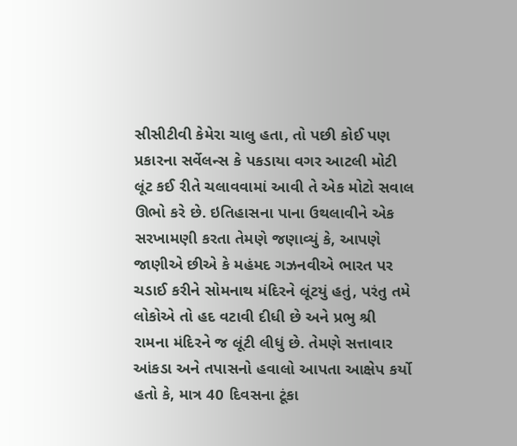સીસીટીવી કેમેરા ચાલુ હતા, તો પછી કોઈ પણ પ્રકારના સર્વેલન્સ કે પકડાયા વગર આટલી મોટી લૂંટ કઈ રીતે ચલાવવામાં આવી તે એક મોટો સવાલ ઊભો કરે છે. ઇતિહાસના પાના ઉથલાવીને એક સરખામણી કરતા તેમણે જણાવ્યું કે, આપણે જાણીએ છીએ કે મહંમદ ગઝનવીએ ભારત પર ચડાઈ કરીને સોમનાથ મંદિરને લૂંટયું હતું, પરંતુ તમે લોકોએ તો હદ વટાવી દીધી છે અને પ્રભુ શ્રી રામના મંદિરને જ લૂંટી લીધું છે. તેમણે સત્તાવાર આંકડા અને તપાસનો હવાલો આપતા આક્ષેપ કર્યો હતો કે, માત્ર 40 દિવસના ટૂંકા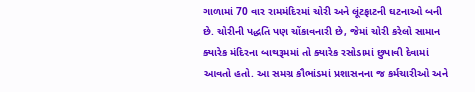ગાળામાં 70 વાર રામમંદિરમાં ચોરી અને લૂંટફાટની ઘટનાઓ બની છે. ચોરીની પદ્ધતિ પણ ચોંકાવનારી છે, જેમાં ચોરી કરેલો સામાન ક્યારેક મંદિરના બાથરૂમમાં તો ક્યારેક રસોડામાં છુપાવી દેવામાં આવતો હતો. આ સમગ્ર કૌભાંડમાં પ્રશાસનના જ કર્મચારીઓ અને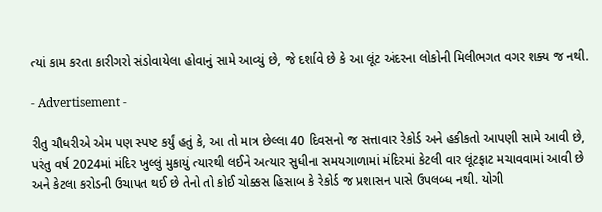ત્યાં કામ કરતા કારીગરો સંડોવાયેલા હોવાનું સામે આવ્યું છે, જે દર્શાવે છે કે આ લૂંટ અંદરના લોકોની મિલીભગત વગર શક્ય જ નથી.

- Advertisement -

રીતુ ચૌધરીએ એમ પણ સ્પષ્ટ કર્યું હતું કે, આ તો માત્ર છેલ્લા 40 દિવસનો જ સત્તાવાર રેકોર્ડ અને હકીકતો આપણી સામે આવી છે, પરંતુ વર્ષ 2024માં મંદિર ખુલ્લું મુકાયું ત્યારથી લઈને અત્યાર સુધીના સમયગાળામાં મંદિરમાં કેટલી વાર લૂંટફાટ મચાવવામાં આવી છે અને કેટલા કરોડની ઉચાપત થઈ છે તેનો તો કોઈ ચોક્કસ હિસાબ કે રેકોર્ડ જ પ્રશાસન પાસે ઉપલબ્ધ નથી. યોગી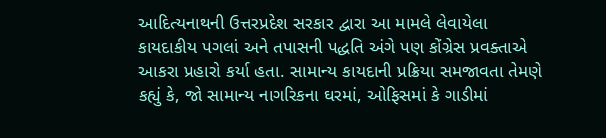આદિત્યનાથની ઉત્તરપ્રદેશ સરકાર દ્વારા આ મામલે લેવાયેલા કાયદાકીય પગલાં અને તપાસની પદ્ધતિ અંગે પણ કોંગ્રેસ પ્રવક્તાએ આકરા પ્રહારો કર્યા હતા. સામાન્ય કાયદાની પ્રક્રિયા સમજાવતા તેમણે કહ્યું કે, જો સામાન્ય નાગરિકના ઘરમાં, ઓફિસમાં કે ગાડીમાં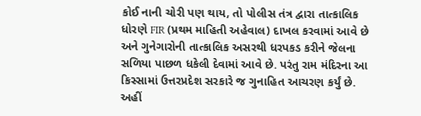કોઈ નાની ચોરી પણ થાય, તો પોલીસ તંત્ર દ્વારા તાત્કાલિક ધોરણે FIR (પ્રથમ માહિતી અહેવાલ) દાખલ કરવામાં આવે છે અને ગુનેગારોની તાત્કાલિક અસરથી ધરપકડ કરીને જેલના સળિયા પાછળ ધકેલી દેવામાં આવે છે. પરંતુ રામ મંદિરના આ કિસ્સામાં ઉત્તરપ્રદેશ સરકારે જ ગુનાહિત આચરણ કર્યું છે. અહીં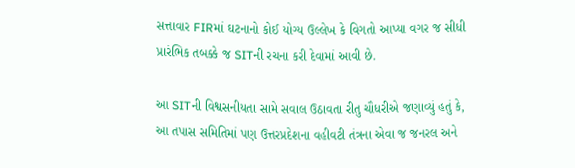સત્તાવાર FIRમાં ઘટનાનો કોઈ યોગ્ય ઉલ્લેખ કે વિગતો આપ્યા વગર જ સીધી પ્રારંભિક તબક્કે જ SITની રચના કરી દેવામાં આવી છે.

આ SITની વિશ્વસનીયતા સામે સવાલ ઉઠાવતા રીતુ ચૌધરીએ જણાવ્યું હતું કે, આ તપાસ સમિતિમાં પણ ઉત્તરપ્રદેશના વહીવટી તંત્રના એવા જ જનરલ અને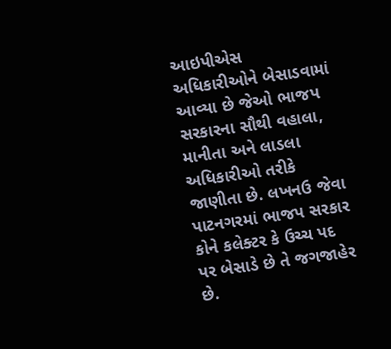આઇપીએસ અધિકારીઓને બેસાડવામાં આવ્યા છે જેઓ ભાજપ સરકારના સૌથી વહાલા, માનીતા અને લાડલા અધિકારીઓ તરીકે જાણીતા છે. લખનઉ જેવા પાટનગરમાં ભાજપ સરકાર કોને કલેક્ટર કે ઉચ્ચ પદ પર બેસાડે છે તે જગજાહેર છે.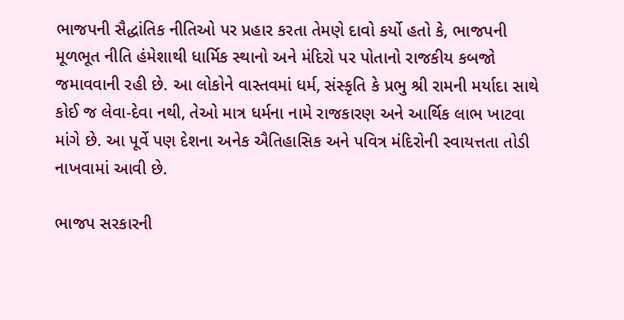ભાજપની સૈદ્ધાંતિક નીતિઓ પર પ્રહાર કરતા તેમણે દાવો કર્યો હતો કે, ભાજપની મૂળભૂત નીતિ હંમેશાથી ધાર્મિક સ્થાનો અને મંદિરો પર પોતાનો રાજકીય કબજો જમાવવાની રહી છે. આ લોકોને વાસ્તવમાં ધર્મ, સંસ્કૃતિ કે પ્રભુ શ્રી રામની મર્યાદા સાથે કોઈ જ લેવા-દેવા નથી, તેઓ માત્ર ધર્મના નામે રાજકારણ અને આર્થિક લાભ ખાટવા માંગે છે. આ પૂર્વે પણ દેશના અનેક ઐતિહાસિક અને પવિત્ર મંદિરોની સ્વાયત્તતા તોડી નાખવામાં આવી છે.

ભાજપ સરકારની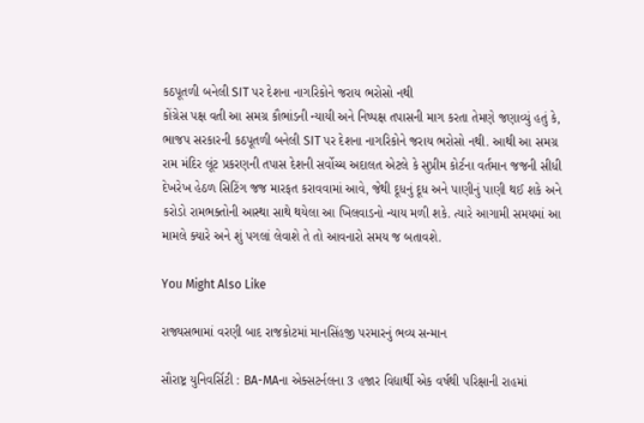કઠપૂતળી બનેલી SIT પર દેશના નાગરિકોને જરાય ભરોસો નથી
કોંગ્રેસ પક્ષ વતી આ સમગ્ર કૌભાંડની ન્યાયી અને નિષ્પક્ષ તપાસની માગ કરતા તેમણે જણાવ્યું હતું કે, ભાજપ સરકારની કઠપૂતળી બનેલી SIT પર દેશના નાગરિકોને જરાય ભરોસો નથી. આથી આ સમગ્ર રામ મંદિર લૂંટ પ્રકરણની તપાસ દેશની સર્વોચ્ચ અદાલત એટલે કે સુપ્રીમ કોર્ટના વર્તમાન જજની સીધી દેખરેખ હેઠળ સિટિંગ જજ મારફત કરાવવામાં આવે, જેથી દૂધનું દૂધ અને પાણીનું પાણી થઈ શકે અને કરોડો રામભક્તોની આસ્થા સાથે થયેલા આ ખિલવાડનો ન્યાય મળી શકે. ત્યારે આગામી સમયમાં આ મામલે ક્યારે અને શું પગલાં લેવાશે તે તો આવનારો સમય જ બતાવશે.

You Might Also Like

રાજ્યસભામાં વરણી બાદ રાજકોટમાં માનસિંહજી પરમારનું ભવ્ય સન્માન

સૌરાષ્ટ્ર યુનિવર્સિટી : BA-MAના એક્સટર્નલના 3 હજાર વિદ્યાર્થી એક વર્ષથી પરિક્ષાની રાહમાં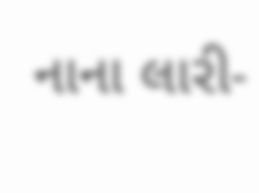નાના લારી-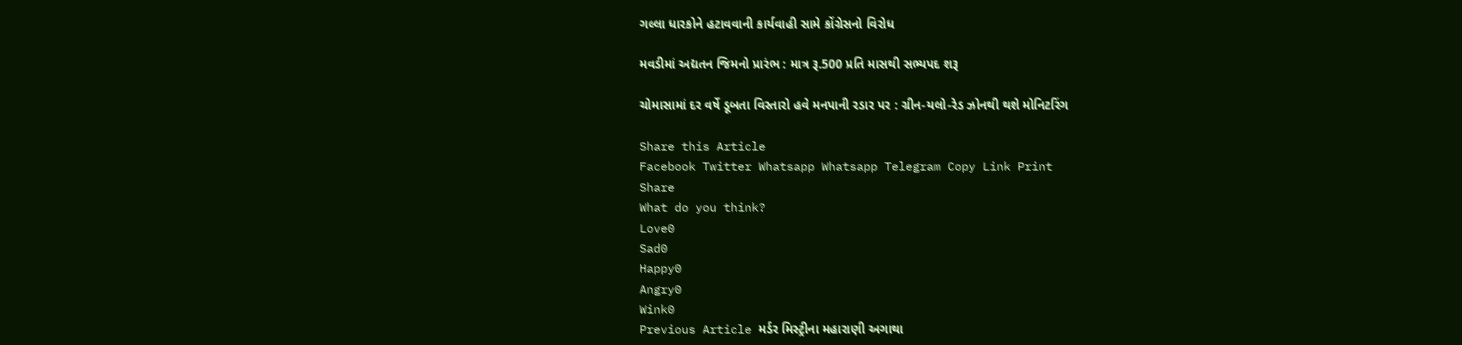ગલ્લા ધારકોને હટાવવાની કાર્યવાહી સામે કોંગ્રેસનો વિરોધ

મવડીમાં અદ્યતન જિમનો પ્રારંભ : માત્ર રૂ.500 પ્રતિ માસથી સભ્યપદ શરૂ

ચોમાસામાં દર વર્ષે ડૂબતા વિસ્તારો હવે મનપાની રડાર પર : ગ્રીન-યલો-રેડ ઝોનથી થશે મોનિટરિંગ

Share this Article
Facebook Twitter Whatsapp Whatsapp Telegram Copy Link Print
Share
What do you think?
Love0
Sad0
Happy0
Angry0
Wink0
Previous Article મર્ડર મિસ્ટ્રીના મહારાણી અગાથા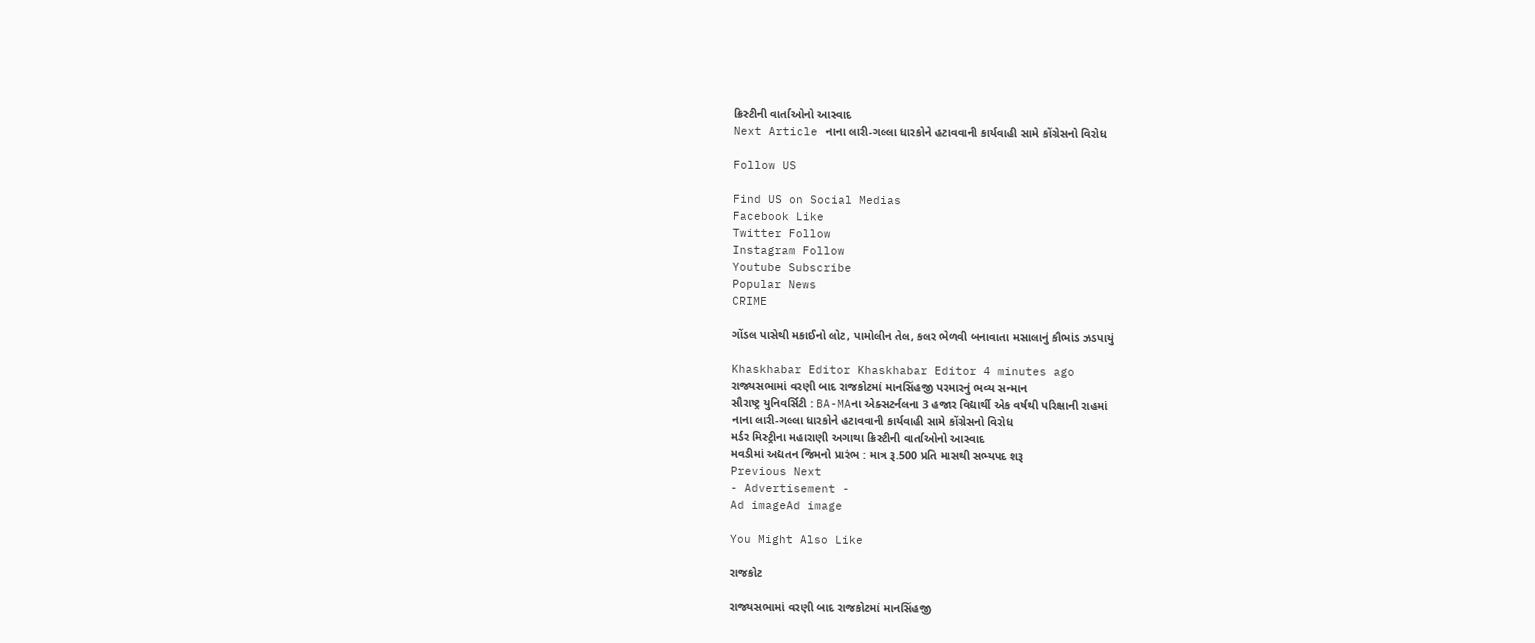ક્રિસ્ટીની વાર્તાઓનો આસ્વાદ
Next Article નાના લારી-ગલ્લા ધારકોને હટાવવાની કાર્યવાહી સામે કોંગ્રેસનો વિરોધ

Follow US

Find US on Social Medias
Facebook Like
Twitter Follow
Instagram Follow
Youtube Subscribe
Popular News
CRIME

ગોંડલ પાસેથી મકાઈનો લોટ, પામોલીન તેલ, કલર ભેળવી બનાવાતા મસાલાનું કૌભાંડ ઝડપાયું

Khaskhabar Editor Khaskhabar Editor 4 minutes ago
રાજ્યસભામાં વરણી બાદ રાજકોટમાં માનસિંહજી પરમારનું ભવ્ય સન્માન
સૌરાષ્ટ્ર યુનિવર્સિટી : BA-MAના એક્સટર્નલના 3 હજાર વિદ્યાર્થી એક વર્ષથી પરિક્ષાની રાહમાં
નાના લારી-ગલ્લા ધારકોને હટાવવાની કાર્યવાહી સામે કોંગ્રેસનો વિરોધ
મર્ડર મિસ્ટ્રીના મહારાણી અગાથા ક્રિસ્ટીની વાર્તાઓનો આસ્વાદ
મવડીમાં અદ્યતન જિમનો પ્રારંભ : માત્ર રૂ.500 પ્રતિ માસથી સભ્યપદ શરૂ
Previous Next
- Advertisement -
Ad imageAd image

You Might Also Like

રાજકોટ

રાજ્યસભામાં વરણી બાદ રાજકોટમાં માનસિંહજી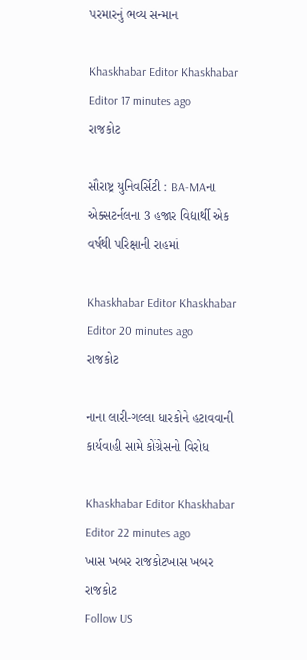પરમારનું ભવ્ય સન્માન

Khaskhabar Editor Khaskhabar Editor 17 minutes ago
રાજકોટ

સૌરાષ્ટ્ર યુનિવર્સિટી : BA-MAના એક્સટર્નલના 3 હજાર વિદ્યાર્થી એક વર્ષથી પરિક્ષાની રાહમાં

Khaskhabar Editor Khaskhabar Editor 20 minutes ago
રાજકોટ

નાના લારી-ગલ્લા ધારકોને હટાવવાની કાર્યવાહી સામે કોંગ્રેસનો વિરોધ

Khaskhabar Editor Khaskhabar Editor 22 minutes ago
ખાસ ખબર રાજકોટખાસ ખબર રાજકોટ
Follow US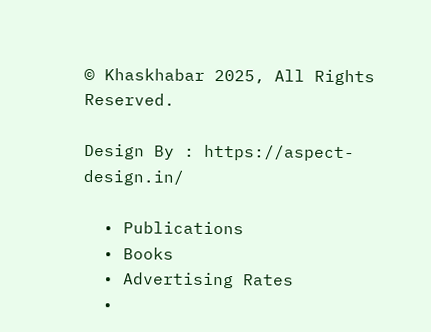© Khaskhabar 2025, All Rights Reserved.

Design By : https://aspect-design.in/

  • Publications
  • Books
  • Advertising Rates
  •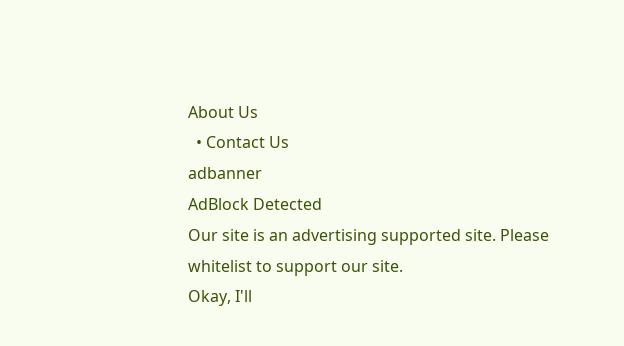About Us
  • Contact Us
adbanner
AdBlock Detected
Our site is an advertising supported site. Please whitelist to support our site.
Okay, I'll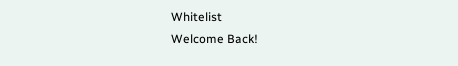Whitelist
Welcome Back!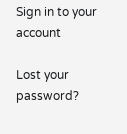Sign in to your account

Lost your password?